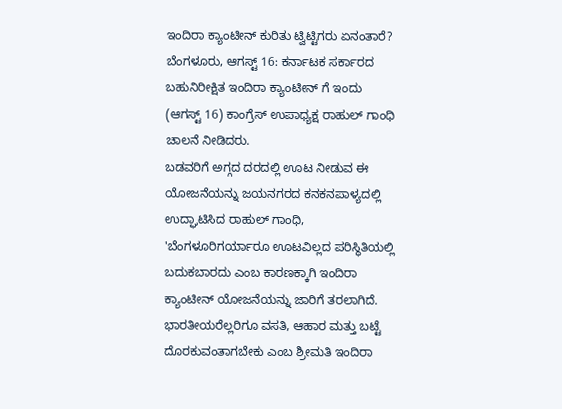ಇಂದಿರಾ ಕ್ಯಾಂಟೀನ್ ಕುರಿತು ಟ್ವಿಟ್ಟಿಗರು ಏನಂತಾರೆ?
ಬೆಂಗಳೂರು, ಆಗಸ್ಟ್ 16: ಕರ್ನಾಟಕ ಸರ್ಕಾರದ ಬಹುನಿರೀಕ್ಷಿತ ಇಂದಿರಾ ಕ್ಯಾಂಟೀನ್ ಗೆ ಇಂದು (ಆಗಸ್ಟ್ 16) ಕಾಂಗ್ರೆಸ್ ಉಪಾಧ್ಯಕ್ಷ ರಾಹುಲ್ ಗಾಂಧಿ ಚಾಲನೆ ನೀಡಿದರು.
ಬಡವರಿಗೆ ಅಗ್ಗದ ದರದಲ್ಲಿ ಊಟ ನೀಡುವ ಈ ಯೋಜನೆಯನ್ನು ಜಯನಗರದ ಕನಕನಪಾಳ್ಯದಲ್ಲಿ ಉದ್ಘಾಟಿಸಿದ ರಾಹುಲ್ ಗಾಂಧಿ, 'ಬೆಂಗಳೂರಿಗರ್ಯಾರೂ ಊಟವಿಲ್ಲದ ಪರಿಸ್ಥಿತಿಯಲ್ಲಿ ಬದುಕಬಾರದು ಎಂಬ ಕಾರಣಕ್ಕಾಗಿ ಇಂದಿರಾ ಕ್ಯಾಂಟೀನ್ ಯೋಜನೆಯನ್ನು ಜಾರಿಗೆ ತರಲಾಗಿದೆ. ಭಾರತೀಯರೆಲ್ಲರಿಗೂ ವಸತಿ, ಆಹಾರ ಮತ್ತು ಬಟ್ಟೆ ದೊರಕುವಂತಾಗಬೇಕು ಎಂಬ ಶ್ರೀಮತಿ ಇಂದಿರಾ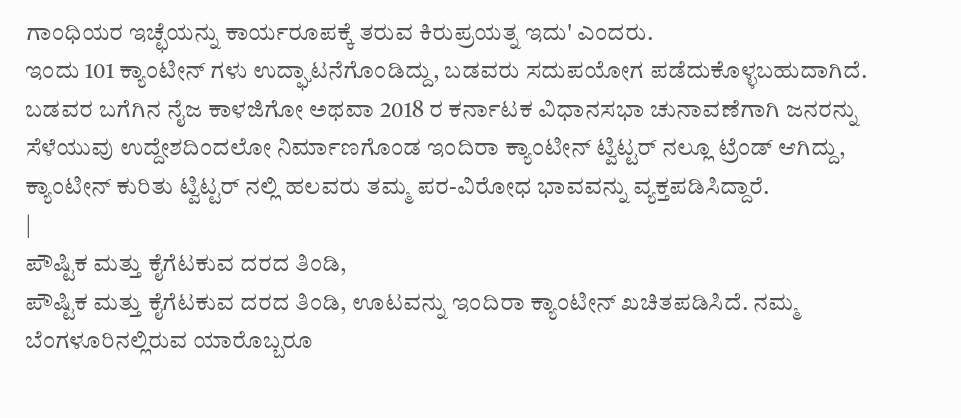ಗಾಂಧಿಯರ ಇಚ್ಛೆಯನ್ನು ಕಾರ್ಯರೂಪಕ್ಕೆ ತರುವ ಕಿರುಪ್ರಯತ್ನ ಇದು' ಎಂದರು.
ಇಂದು 101 ಕ್ಯಾಂಟೀನ್ ಗಳು ಉದ್ಘಾಟನೆಗೊಂಡಿದ್ದು, ಬಡವರು ಸದುಪಯೋಗ ಪಡೆದುಕೊಳ್ಳಬಹುದಾಗಿದೆ.
ಬಡವರ ಬಗೆಗಿನ ನೈಜ ಕಾಳಜಿಗೋ ಅಥವಾ 2018 ರ ಕರ್ನಾಟಕ ವಿಧಾನಸಭಾ ಚುನಾವಣೆಗಾಗಿ ಜನರನ್ನು ಸೆಳೆಯುವು ಉದ್ದೇಶದಿಂದಲೋ ನಿರ್ಮಾಣಗೊಂಡ ಇಂದಿರಾ ಕ್ಯಾಂಟೀನ್ ಟ್ವಿಟ್ಟರ್ ನಲ್ಲೂ ಟ್ರೆಂಡ್ ಆಗಿದ್ದು, ಕ್ಯಾಂಟೀನ್ ಕುರಿತು ಟ್ವಿಟ್ಟರ್ ನಲ್ಲಿ ಹಲವರು ತಮ್ಮ ಪರ-ವಿರೋಧ ಭಾವವನ್ನು ವ್ಯಕ್ತಪಡಿಸಿದ್ದಾರೆ.
|
ಪೌಷ್ಟಿಕ ಮತ್ತು ಕೈಗೆಟಕುವ ದರದ ತಿಂಡಿ,
ಪೌಷ್ಟಿಕ ಮತ್ತು ಕೈಗೆಟಕುವ ದರದ ತಿಂಡಿ, ಊಟವನ್ನು ಇಂದಿರಾ ಕ್ಯಾಂಟೀನ್ ಖಚಿತಪಡಿಸಿದೆ. ನಮ್ಮ ಬೆಂಗಳೂರಿನಲ್ಲಿರುವ ಯಾರೊಬ್ಬರೂ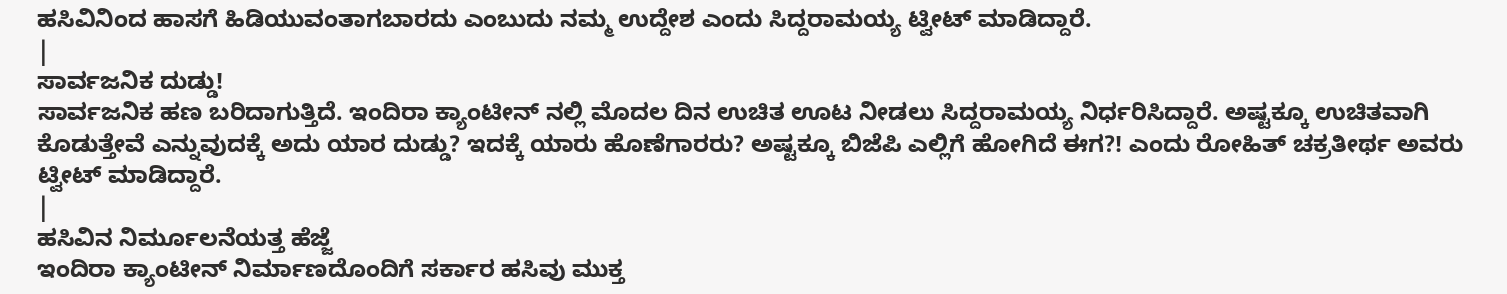ಹಸಿವಿನಿಂದ ಹಾಸಗೆ ಹಿಡಿಯುವಂತಾಗಬಾರದು ಎಂಬುದು ನಮ್ಮ ಉದ್ದೇಶ ಎಂದು ಸಿದ್ದರಾಮಯ್ಯ ಟ್ವೀಟ್ ಮಾಡಿದ್ದಾರೆ.
|
ಸಾರ್ವಜನಿಕ ದುಡ್ಡು!
ಸಾರ್ವಜನಿಕ ಹಣ ಬರಿದಾಗುತ್ತಿದೆ. ಇಂದಿರಾ ಕ್ಯಾಂಟೀನ್ ನಲ್ಲಿ ಮೊದಲ ದಿನ ಉಚಿತ ಊಟ ನೀಡಲು ಸಿದ್ದರಾಮಯ್ಯ ನಿರ್ಧರಿಸಿದ್ದಾರೆ. ಅಷ್ಟಕ್ಕೂ ಉಚಿತವಾಗಿ ಕೊಡುತ್ತೇವೆ ಎನ್ನುವುದಕ್ಕೆ ಅದು ಯಾರ ದುಡ್ಡು? ಇದಕ್ಕೆ ಯಾರು ಹೊಣೆಗಾರರು? ಅಷ್ಟಕ್ಕೂ ಬಿಜೆಪಿ ಎಲ್ಲಿಗೆ ಹೋಗಿದೆ ಈಗ?! ಎಂದು ರೋಹಿತ್ ಚಕ್ರತೀರ್ಥ ಅವರು ಟ್ವೀಟ್ ಮಾಡಿದ್ದಾರೆ.
|
ಹಸಿವಿನ ನಿರ್ಮೂಲನೆಯತ್ತ ಹೆಜ್ಜೆ
ಇಂದಿರಾ ಕ್ಯಾಂಟೀನ್ ನಿರ್ಮಾಣದೊಂದಿಗೆ ಸರ್ಕಾರ ಹಸಿವು ಮುಕ್ತ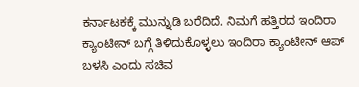ಕರ್ನಾಟಕಕ್ಕೆ ಮುನ್ನುಡಿ ಬರೆದಿದೆ. ನಿಮಗೆ ಹತ್ತಿರದ ಇಂದಿರಾ ಕ್ಯಾಂಟೀನ್ ಬಗ್ಗೆ ತಿಳಿದುಕೊಳ್ಳಲು ಇಂದಿರಾ ಕ್ಯಾಂಟೀನ್ ಆಪ್ ಬಳಸಿ ಎಂದು ಸಚಿವ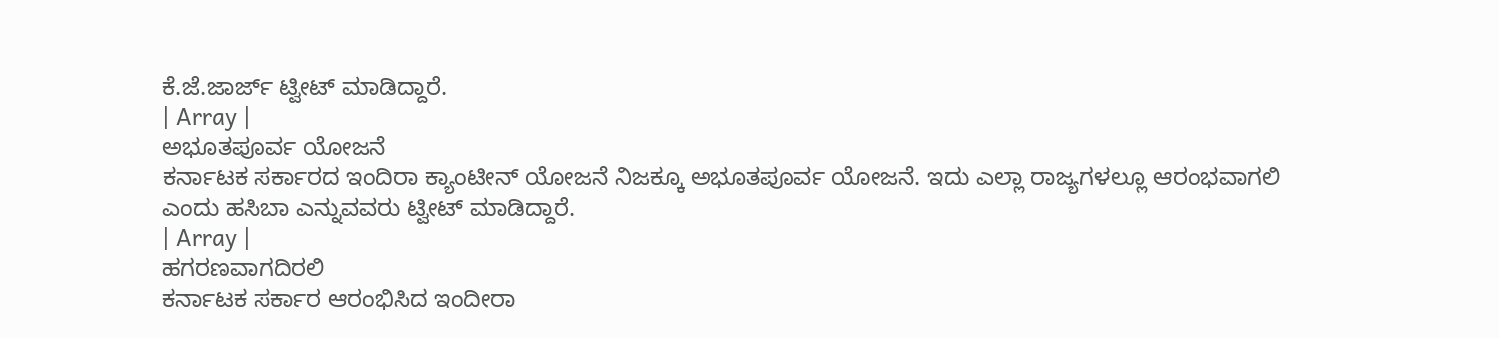ಕೆ.ಜೆ.ಜಾರ್ಜ್ ಟ್ವೀಟ್ ಮಾಡಿದ್ದಾರೆ.
| Array |
ಅಭೂತಪೂರ್ವ ಯೋಜನೆ
ಕರ್ನಾಟಕ ಸರ್ಕಾರದ ಇಂದಿರಾ ಕ್ಯಾಂಟೀನ್ ಯೋಜನೆ ನಿಜಕ್ಕೂ ಅಭೂತಪೂರ್ವ ಯೋಜನೆ. ಇದು ಎಲ್ಲಾ ರಾಜ್ಯಗಳಲ್ಲೂ ಆರಂಭವಾಗಲಿ ಎಂದು ಹಸಿಬಾ ಎನ್ನುವವರು ಟ್ವೀಟ್ ಮಾಡಿದ್ದಾರೆ.
| Array |
ಹಗರಣವಾಗದಿರಲಿ
ಕರ್ನಾಟಕ ಸರ್ಕಾರ ಆರಂಭಿಸಿದ ಇಂದೀರಾ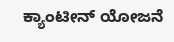ಕ್ಯಾಂಟೀನ್ ಯೋಜನೆ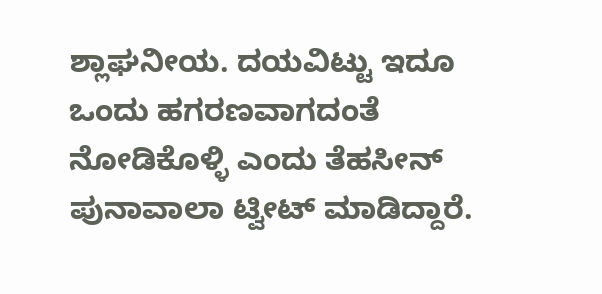ಶ್ಲಾಘನೀಯ. ದಯವಿಟ್ಟು ಇದೂ ಒಂದು ಹಗರಣವಾಗದಂತೆ ನೋಡಿಕೊಳ್ಳಿ ಎಂದು ತೆಹಸೀನ್ ಪುನಾವಾಲಾ ಟ್ವೀಟ್ ಮಾಡಿದ್ದಾರೆ.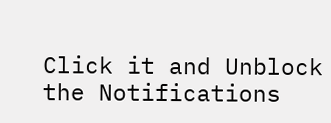Click it and Unblock the Notifications